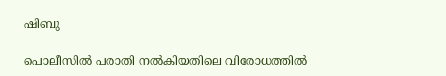ഷിബു

പൊലീസിൽ പരാതി നൽകിയതിലെ വിരോധത്തിൽ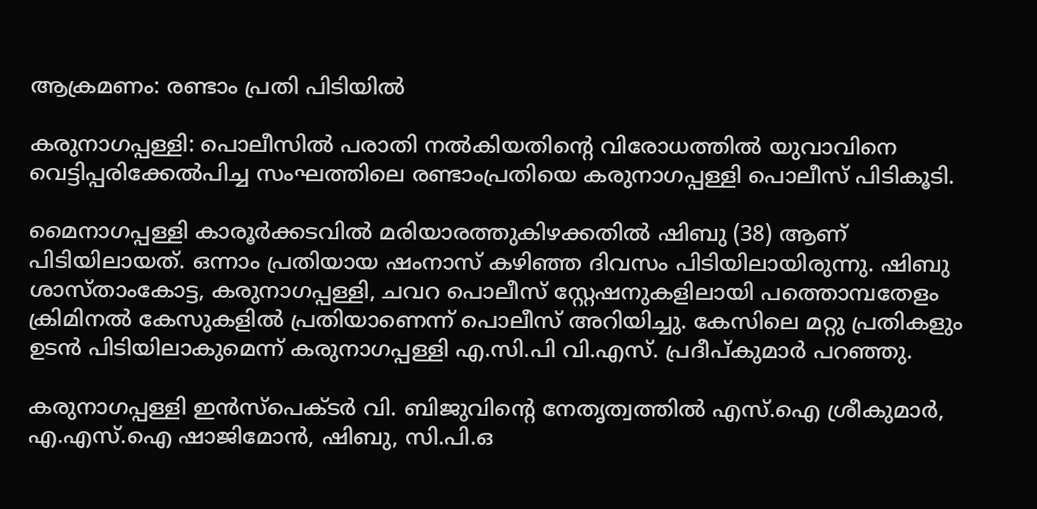ആക്രമണം: രണ്ടാം പ്രതി പിടിയിൽ

കരുനാഗപ്പള്ളി: പൊലീസിൽ പരാതി നൽകിയതിന്‍റെ വിരോധത്തിൽ യുവാവിനെ വെട്ടിപ്പരിക്കേൽപിച്ച സംഘത്തിലെ രണ്ടാംപ്രതിയെ കരുനാഗപ്പള്ളി പൊലീസ് പിടികൂടി.

മൈനാഗപ്പള്ളി കാരൂർക്കടവിൽ മരിയാരത്തുകിഴക്കതിൽ ഷിബു (38) ആണ് പിടിയിലായത്. ഒന്നാം പ്രതിയായ ഷംനാസ് കഴിഞ്ഞ ദിവസം പിടിയിലായിരുന്നു. ഷിബു ശാസ്താംകോട്ട, കരുനാഗപ്പള്ളി, ചവറ പൊലീസ് സ്റ്റേഷനുകളിലായി പത്തൊമ്പതേളം ക്രിമിനൽ കേസുകളിൽ പ്രതിയാണെന്ന് പൊലീസ് അറിയിച്ചു. കേസിലെ മറ്റു പ്രതികളും ഉടൻ പിടിയിലാകുമെന്ന് കരുനാഗപ്പള്ളി എ.സി.പി വി.എസ്. പ്രദീപ്കുമാർ പറഞ്ഞു.

കരുനാഗപ്പള്ളി ഇൻസ്പെക്ടർ വി. ബിജുവിന്‍റെ നേതൃത്വത്തിൽ എസ്.ഐ ശ്രീകുമാർ, എ.എസ്.ഐ ഷാജിമോൻ, ഷിബു, സി.പി.ഒ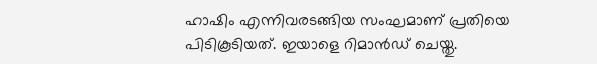ഹാഷിം എന്നിവരടങ്ങിയ സംഘമാണ് പ്രതിയെ പിടികൂടിയത്. ഇയാളെ റിമാൻഡ് ചെയ്തു.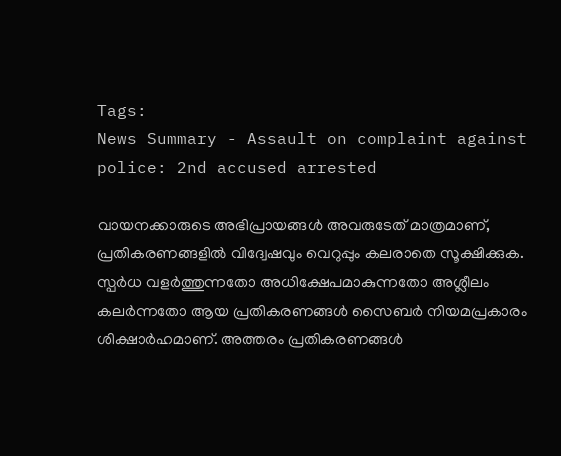Tags:
News Summary - Assault on complaint against police: 2nd accused arrested

വായനക്കാരുടെ അഭിപ്രായങ്ങള്‍ അവരുടേത് മാത്രമാണ്, പ്രതികരണങ്ങളിൽ വിദ്വേഷവും വെറുപ്പും കലരാതെ സൂക്ഷിക്കുക. സ്പർധ വളർത്തുന്നതോ അധിക്ഷേപമാകുന്നതോ അശ്ലീലം കലർന്നതോ ആയ പ്രതികരണങ്ങൾ സൈബർ നിയമപ്രകാരം ശിക്ഷാർഹമാണ്. അത്തരം പ്രതികരണങ്ങൾ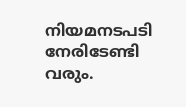നിയമനടപടി നേരിടേണ്ടി വരും.